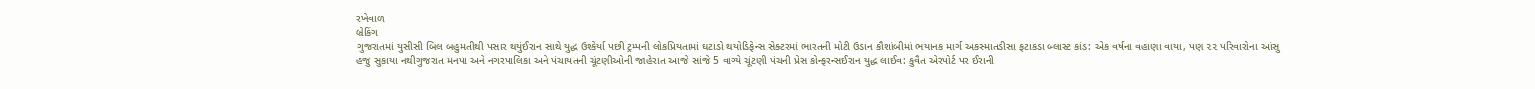રખેવાળ
બ્રેકિંગ
ગુજરાતમાં યુસીસી બિલ બહુમતીથી પસાર થયુંઈરાન સાથે યુદ્ધ ઉશ્કેર્યા પછી ટ્રમ્પની લોકપ્રિયતામાં ઘટાડો થયોડિફેન્સ સેક્ટરમાં ભારતની મોટી ઉડાન કૌશાંબીમાં ભયાનક માર્ગ અકસ્માતડીસા ફટાકડા બ્લાસ્ટ કાંડ: એક વર્ષના વહાણા વાયા, પણ ૨૨ પરિવારોના આંસુ હજુ સુકાયા નથીગુજરાત મનપા અને નગરપાલિકા અને પંચાયતની ચૂંટણીઓની જાહેરાત આજે સાંજે 5 વાગ્યે ચૂંટણી પંચની પ્રેસ કોન્ફરન્સઈરાન યુદ્ધ લાઈવ: કુવૈત એરપોર્ટ પર ઈરાની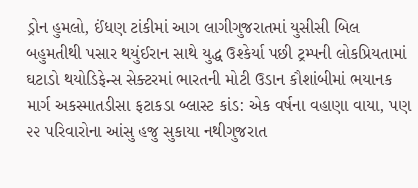ડ્રોન હુમલો, ઈંધણ ટાંકીમાં આગ લાગીગુજરાતમાં યુસીસી બિલ બહુમતીથી પસાર થયુંઈરાન સાથે યુદ્ધ ઉશ્કેર્યા પછી ટ્રમ્પની લોકપ્રિયતામાં ઘટાડો થયોડિફેન્સ સેક્ટરમાં ભારતની મોટી ઉડાન કૌશાંબીમાં ભયાનક માર્ગ અકસ્માતડીસા ફટાકડા બ્લાસ્ટ કાંડ: એક વર્ષના વહાણા વાયા, પણ ૨૨ પરિવારોના આંસુ હજુ સુકાયા નથીગુજરાત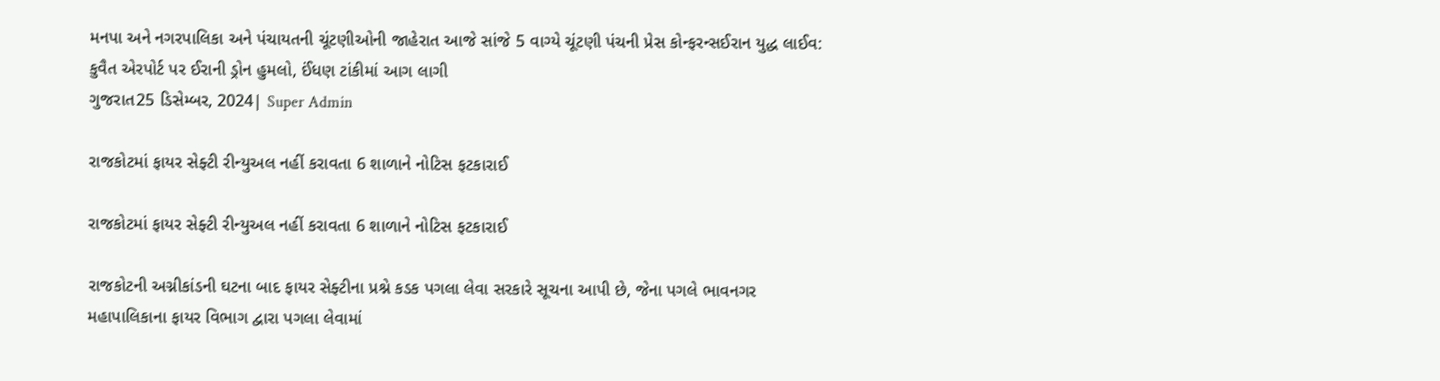મનપા અને નગરપાલિકા અને પંચાયતની ચૂંટણીઓની જાહેરાત આજે સાંજે 5 વાગ્યે ચૂંટણી પંચની પ્રેસ કોન્ફરન્સઈરાન યુદ્ધ લાઈવ: કુવૈત એરપોર્ટ પર ઈરાની ડ્રોન હુમલો, ઈંધણ ટાંકીમાં આગ લાગી
ગુજરાત25 ડિસેમ્બર, 2024| Super Admin

રાજકોટમાં ફાયર સેફ્ટી રીન્યુઅલ નહીં કરાવતા 6 શાળાને નોટિસ ફટકારાઈ

રાજકોટમાં ફાયર સેફ્ટી રીન્યુઅલ નહીં કરાવતા 6 શાળાને નોટિસ ફટકારાઈ

રાજકોટની અગ્નીકાંડની ઘટના બાદ ફાયર સેફ્ટીના પ્રશ્ને કડક પગલા લેવા સરકારે સૂચના આપી છે, જેના પગલે ભાવનગર મહાપાલિકાના ફાયર વિભાગ દ્વારા પગલા લેવામાં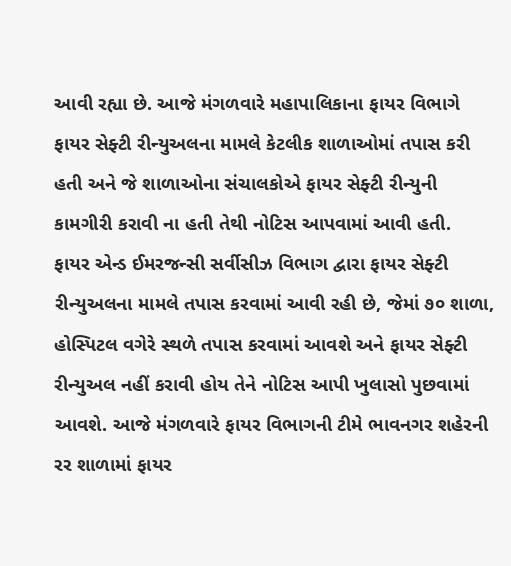આવી રહ્યા છે. આજે મંગળવારે મહાપાલિકાના ફાયર વિભાગે ફાયર સેફ્ટી રીન્યુઅલના મામલે કેટલીક શાળાઓમાં તપાસ કરી હતી અને જે શાળાઓના સંચાલકોએ ફાયર સેફ્ટી રીન્યુની કામગીરી કરાવી ના હતી તેથી નોટિસ આપવામાં આવી હતી.    ફાયર એન્ડ ઈમરજન્સી સર્વીસીઝ વિભાગ દ્વારા ફાયર સેફ્ટી રીન્યુઅલના મામલે તપાસ કરવામાં આવી રહી છે, જેમાં ૭૦ શાળા, હોસ્પિટલ વગેરે સ્થળે તપાસ કરવામાં આવશે અને ફાયર સેફ્ટી રીન્યુઅલ નહીં કરાવી હોય તેને નોટિસ આપી ખુલાસો પુછવામાં આવશે. આજે મંગળવારે ફાયર વિભાગની ટીમે ભાવનગર શહેરની રર શાળામાં ફાયર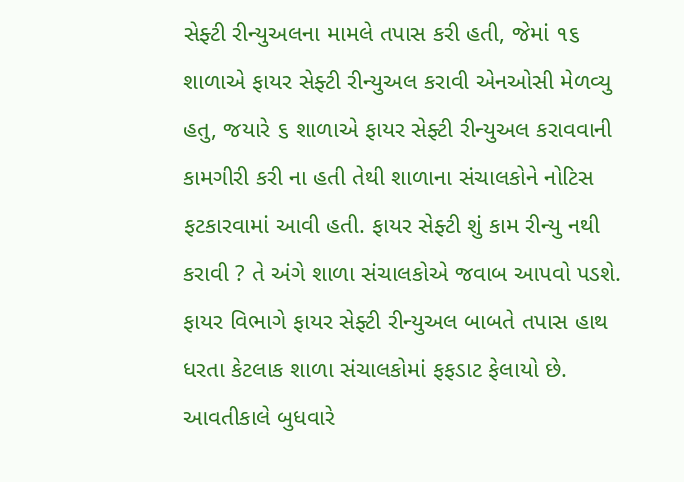સેફ્ટી રીન્યુઅલના મામલે તપાસ કરી હતી, જેમાં ૧૬ શાળાએ ફાયર સેફ્ટી રીન્યુઅલ કરાવી એનઓસી મેળવ્યુ હતુ, જયારે ૬ શાળાએ ફાયર સેફ્ટી રીન્યુઅલ કરાવવાની કામગીરી કરી ના હતી તેથી શાળાના સંચાલકોને નોટિસ ફટકારવામાં આવી હતી. ફાયર સેફ્ટી શું કામ રીન્યુ નથી કરાવી ? તે અંગે શાળા સંચાલકોએ જવાબ આપવો પડશે. ફાયર વિભાગે ફાયર સેફ્ટી રીન્યુઅલ બાબતે તપાસ હાથ ધરતા કેટલાક શાળા સંચાલકોમાં ફફડાટ ફેલાયો છે. આવતીકાલે બુધવારે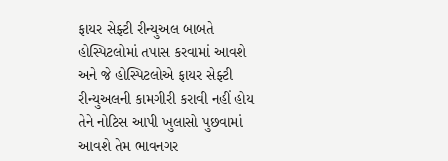ફાયર સેફ્ટી રીન્યુઅલ બાબતે હોસ્પિટલોમાં તપાસ કરવામાં આવશે અને જે હોસ્પિટલોએ ફાયર સેફ્ટી રીન્યુઅલની કામગીરી કરાવી નહીં હોય તેને નોટિસ આપી ખુલાસો પુછવામાં આવશે તેમ ભાવનગર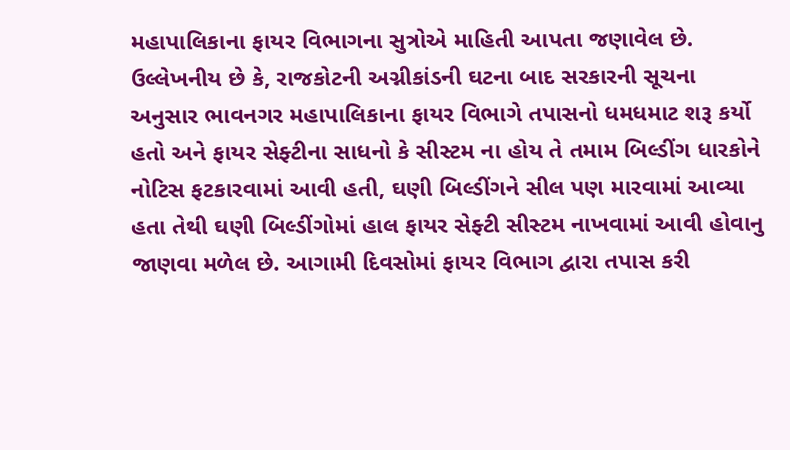મહાપાલિકાના ફાયર વિભાગના સુત્રોએ માહિતી આપતા જણાવેલ છે. ઉલ્લેખનીય છે કે, રાજકોટની અગ્નીકાંડની ઘટના બાદ સરકારની સૂચના અનુસાર ભાવનગર મહાપાલિકાના ફાયર વિભાગે તપાસનો ધમધમાટ શરૂ કર્યો હતો અને ફાયર સેફ્ટીના સાધનો કે સીસ્ટમ ના હોય તે તમામ બિલ્ડીંગ ધારકોને નોટિસ ફટકારવામાં આવી હતી, ઘણી બિલ્ડીંગને સીલ પણ મારવામાં આવ્યા હતા તેથી ઘણી બિલ્ડીંગોમાં હાલ ફાયર સેફ્ટી સીસ્ટમ નાખવામાં આવી હોવાનુ જાણવા મળેલ છે. આગામી દિવસોમાં ફાયર વિભાગ દ્વારા તપાસ કરી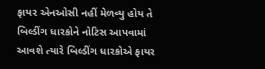ફાયર એનઓસી નહીં મેળવ્યુ હોય તે બિલ્ડીંગ ધારકોને નોટિસ આપવામાં આવશે ત્યારે બિલ્ડીંગ ધારકોએ ફાયર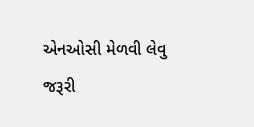એનઓસી મેળવી લેવુ જરૂરી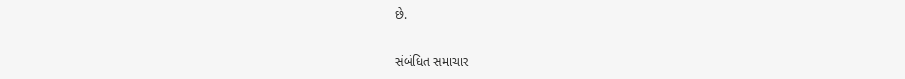છે.

સંબંધિત સમાચાર